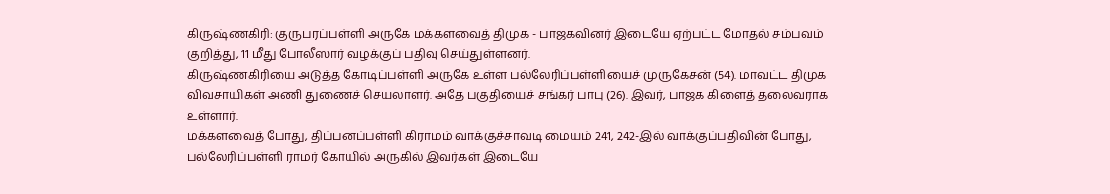கிருஷ்ணகிரி: குருபரப்பள்ளி அருகே மக்களவைத் திமுக - பாஜகவினர் இடையே ஏற்பட்ட மோதல் சம்பவம் குறித்து, 11 மீது போலீஸார் வழக்குப் பதிவு செய்துள்ளனர்.
கிருஷ்ணகிரியை அடுத்த கோடிப்பள்ளி அருகே உள்ள பல்லேரிப்பள்ளியைச் முருகேசன் (54). மாவட்ட திமுக விவசாயிகள் அணி துணைச் செயலாளர். அதே பகுதியைச் சங்கர் பாபு (26). இவர், பாஜக கிளைத் தலைவராக உள்ளார்.
மக்களவைத் போது, திப்பனப்பள்ளி கிராமம் வாக்குச்சாவடி மையம் 241, 242-இல் வாக்குப்பதிவின் போது, பல்லேரிப்பள்ளி ராமர் கோயில் அருகில் இவர்கள் இடையே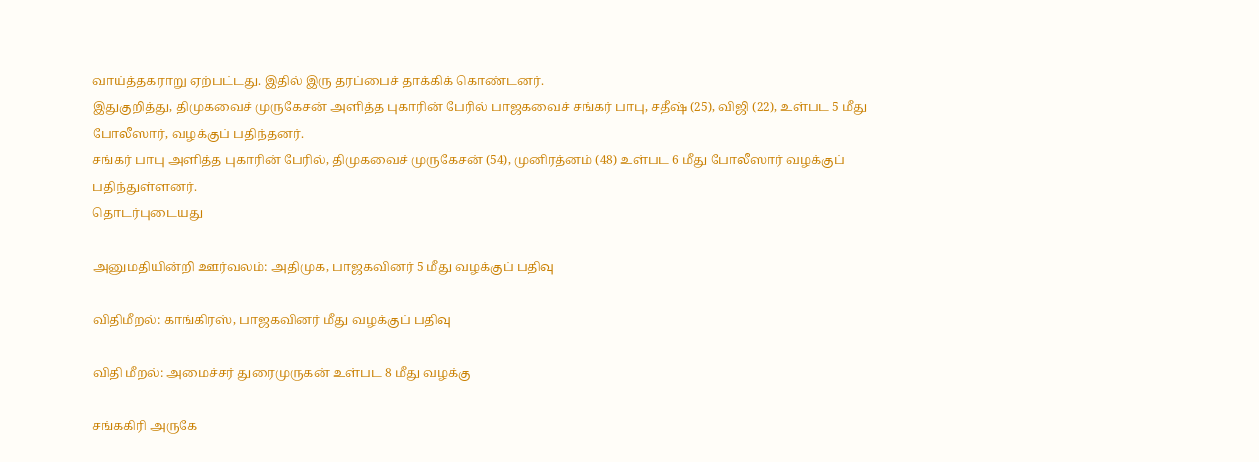வாய்த்தகராறு ஏற்பட்டது. இதில் இரு தரப்பைச் தாக்கிக் கொண்டனர்.
இதுகுறித்து, திமுகவைச் முருகேசன் அளித்த புகாரின் பேரில் பாஜகவைச் சங்கர் பாபு, சதீஷ் (25), விஜி (22), உள்பட 5 மீது போலீஸார், வழக்குப் பதிந்தனர்.
சங்கர் பாபு அளித்த புகாரின் பேரில், திமுகவைச் முருகேசன் (54), முனிரத்னம் (48) உள்பட 6 மீது போலீஸார் வழக்குப் பதிந்துள்ளனர்.
தொடர்புடையது

அனுமதியின்றி ஊர்வலம்: அதிமுக, பாஜகவினர் 5 மீது வழக்குப் பதிவு

விதிமீறல்: காங்கிரஸ், பாஜகவினர் மீது வழக்குப் பதிவு

விதி மீறல்: அமைச்சர் துரைமுருகன் உள்பட 8 மீது வழக்கு

சங்ககிரி அருகே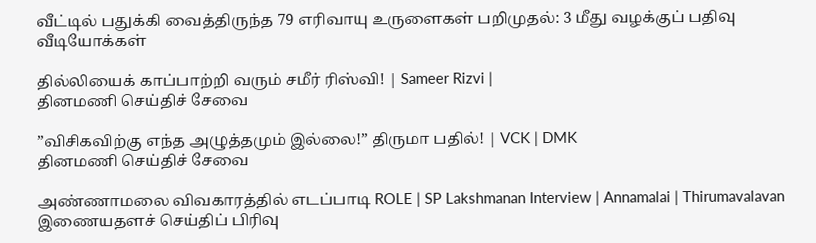வீட்டில் பதுக்கி வைத்திருந்த 79 எரிவாயு உருளைகள் பறிமுதல்: 3 மீது வழக்குப் பதிவு
வீடியோக்கள்

தில்லியைக் காப்பாற்றி வரும் சமீர் ரிஸ்வி! | Sameer Rizvi |
தினமணி செய்திச் சேவை

”விசிகவிற்கு எந்த அழுத்தமும் இல்லை!” திருமா பதில்! | VCK | DMK
தினமணி செய்திச் சேவை

அண்ணாமலை விவகாரத்தில் எடப்பாடி ROLE | SP Lakshmanan Interview | Annamalai | Thirumavalavan
இணையதளச் செய்திப் பிரிவு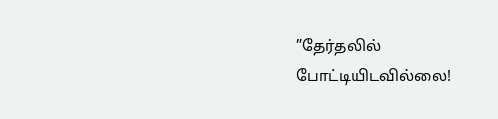”தேர்தலில் போட்டியிடவில்லை!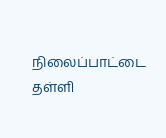நிலைப்பாட்டை தள்ளி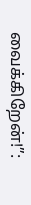வைக்கிறேன்!”: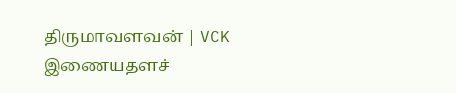திருமாவளவன் | VCK
இணையதளச்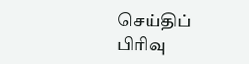செய்திப் பிரிவு